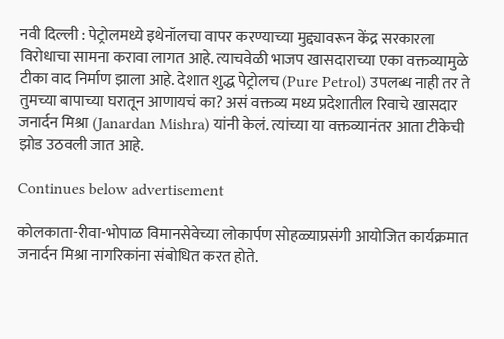नवी दिल्ली : पेट्रोलमध्ये इथेनॉलचा वापर करण्याच्या मुद्द्यावरून केंद्र सरकारला विरोधाचा सामना करावा लागत आहे. त्याचवेळी भाजप खासदाराच्या एका वक्तव्यामुळे टीका वाद निर्माण झाला आहे. देशात शुद्ध पेट्रोलच (Pure Petrol) उपलब्ध नाही तर ते तुमच्या बापाच्या घरातून आणायचं का? असं वक्तव्य मध्य प्रदेशातील रिवाचे खासदार जनार्दन मिश्रा (Janardan Mishra) यांनी केलं. त्यांच्या या वक्तव्यानंतर आता टीकेची झोड उठवली जात आहे.

Continues below advertisement

कोलकाता-रीवा-भोपाळ विमानसेवेच्या लोकार्पण सोहळ्याप्रसंगी आयोजित कार्यक्रमात जनार्दन मिश्रा नागरिकांना संबोधित करत होते.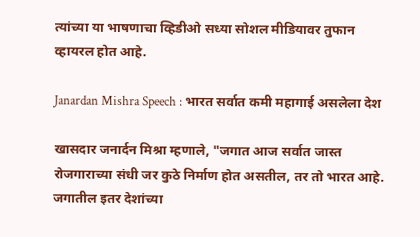त्यांच्या या भाषणाचा व्हिडीओ सध्या सोशल मीडियावर तुफान व्हायरल होत आहे.

Janardan Mishra Speech : भारत सर्वात कमी महागाई असलेला देश

खासदार जनार्दन मिश्रा म्हणाले, "जगात आज सर्वात जास्त रोजगाराच्या संधी जर कुठे निर्माण होत असतील, तर तो भारत आहे. जगातील इतर देशांच्या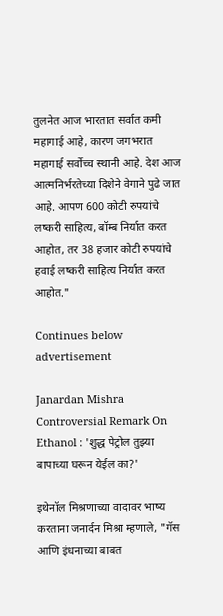तुलनेत आज भारतात सर्वात कमी महागाई आहे, कारण जगभरात महागाई सर्वोच्च स्थानी आहे. देश आज आत्मनिर्भरतेच्या दिशेने वेगाने पुढे जात आहे. आपण 600 कोटी रुपयांचे लष्करी साहित्य, बॉम्ब निर्यात करत आहोत, तर 38 हजार कोटी रुपयांचे हवाई लष्करी साहित्य निर्यात करत आहोत."

Continues below advertisement

Janardan Mishra Controversial Remark On Ethanol : 'शुद्ध पेट्रोल तुझ्या बापाच्या घरून येईल का?'

इथेनॉल मिश्रणाच्या वादावर भाष्य करताना जनार्दन मिश्रा म्हणाले, "गॅस आणि इंधनाच्या बाबत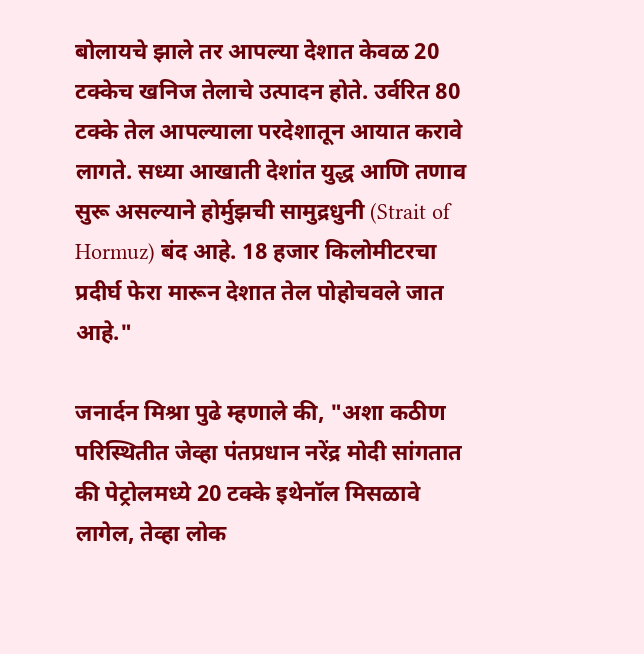बोलायचे झाले तर आपल्या देशात केवळ 20 टक्केच खनिज तेलाचे उत्पादन होते. उर्वरित 80 टक्के तेल आपल्याला परदेशातून आयात करावे लागते. सध्या आखाती देशांत युद्ध आणि तणाव सुरू असल्याने होर्मुझची सामुद्रधुनी (Strait of Hormuz) बंद आहे. 18 हजार किलोमीटरचा प्रदीर्घ फेरा मारून देशात तेल पोहोचवले जात आहे."

जनार्दन मिश्रा पुढे म्हणाले की, "अशा कठीण परिस्थितीत जेव्हा पंतप्रधान नरेंद्र मोदी सांगतात की पेट्रोलमध्ये 20 टक्के इथेनॉल मिसळावे लागेल, तेव्हा लोक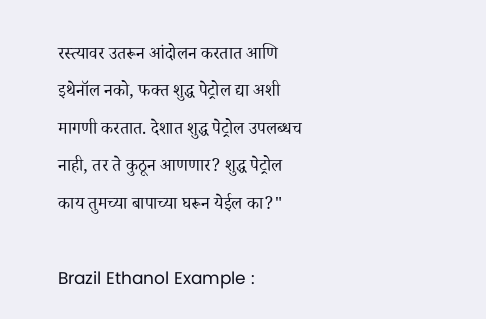रस्त्यावर उतरून आंदोलन करतात आणि इथेनॉल नको, फक्त शुद्ध पेट्रोल द्या अशी मागणी करतात. देशात शुद्ध पेट्रोल उपलब्धच नाही, तर ते कुठून आणणार? शुद्ध पेट्रोल काय तुमच्या बापाच्या घरून येईल का?"

Brazil Ethanol Example :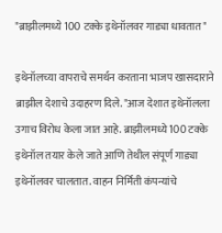"ब्राझीलमध्ये 100 टक्के इथेनॉलवर गाड्या धावतात"

इथेनॉलच्या वापराचे समर्थन करताना भाजप खासदाराने ब्राझील देशाचे उदाहरण दिले. "आज देशात इथेनॉलला उगाच विरोध केला जात आहे. ब्राझीलमध्ये 100 टक्के इथेनॉल तयार केले जाते आणि तेथील संपूर्ण गाड्या इथेनॉलवर चालतात. वाहन निर्मिती कंपन्यांचे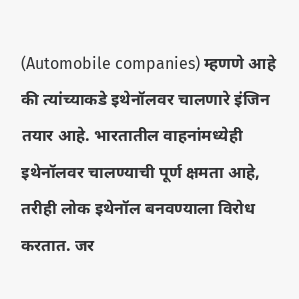(Automobile companies) म्हणणे आहे की त्यांच्याकडे इथेनॉलवर चालणारे इंजिन तयार आहे. भारतातील वाहनांमध्येही इथेनॉलवर चालण्याची पूर्ण क्षमता आहे, तरीही लोक इथेनॉल बनवण्याला विरोध करतात. जर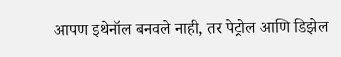आपण इथेनॉल बनवले नाही, तर पेट्रोल आणि डिझेल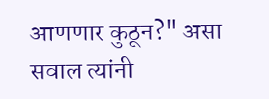आणणार कुठून?" असा सवाल त्यांनी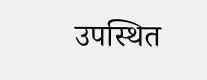उपस्थित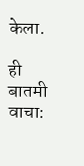केला.

ही बातमी वाचा: